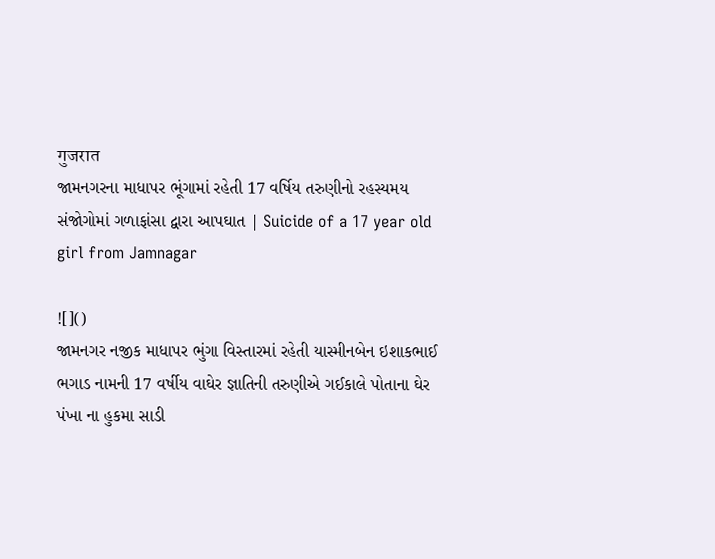गुजरात
જામનગરના માધાપર ભૂંગામાં રહેતી 17 વર્ષિય તરુણીનો રહસ્યમય સંજોગોમાં ગળાફાંસા દ્વારા આપઘાત | Suicide of a 17 year old girl from Jamnagar

![]()
જામનગર નજીક માધાપર ભુંગા વિસ્તારમાં રહેતી યાસ્મીનબેન ઇશાકભાઈ ભગાડ નામની 17 વર્ષીય વાઘેર જ્ઞાતિની તરુણીએ ગઈકાલે પોતાના ઘેર પંખા ના હુકમા સાડી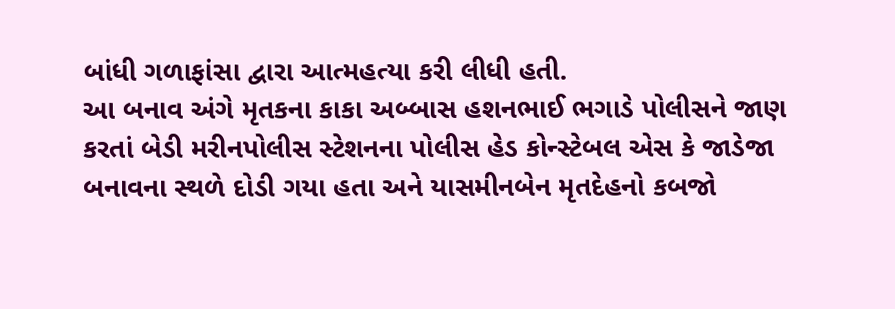બાંધી ગળાફાંસા દ્વારા આત્મહત્યા કરી લીધી હતી.
આ બનાવ અંગે મૃતકના કાકા અબ્બાસ હશનભાઈ ભગાડે પોલીસને જાણ કરતાં બેડી મરીનપોલીસ સ્ટેશનના પોલીસ હેડ કોન્સ્ટેબલ એસ કે જાડેજા બનાવના સ્થળે દોડી ગયા હતા અને યાસમીનબેન મૃતદેહનો કબજો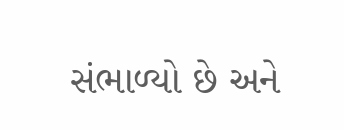સંભાળ્યો છે અને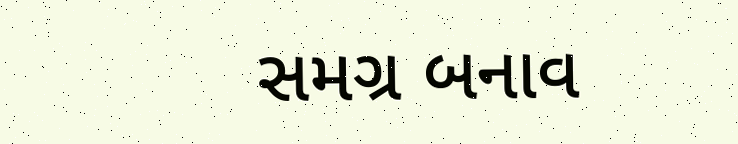સમગ્ર બનાવ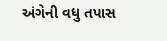અંગેની વધુ તપાસ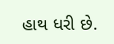હાથ ધરી છે.